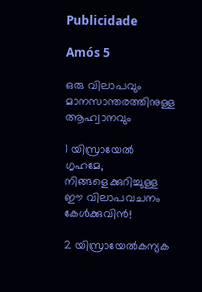Publicidade

Amós 5

ഒരു വിലാപവും മാനസാന്തരത്തിനുള്ള ആഹ്വാനവും

1 യിസ്രായേൽ ഗൃഹമേ, നിങ്ങളെക്കുറിച്ചുള്ള ഈ വിലാപവചനം കേൾക്കുവിൻ!

2 യിസ്രായേൽകന്യക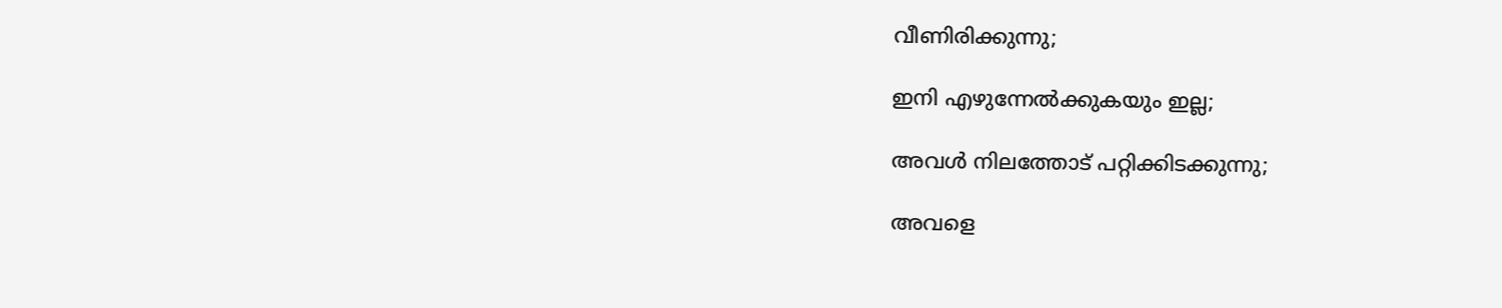വീണിരിക്കുന്നു;

ഇനി എഴുന്നേൽക്കുകയും ഇല്ല;

അവൾ നിലത്തോട് പറ്റിക്കിടക്കുന്നു;

അവളെ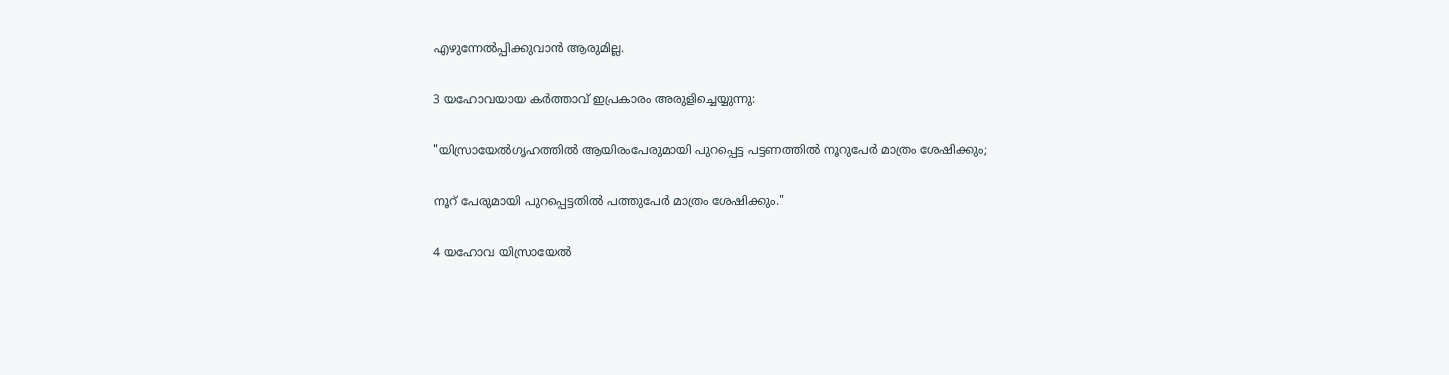എഴുന്നേൽപ്പിക്കുവാൻ ആരുമില്ല.

3 യഹോവയായ കർത്താവ് ഇപ്രകാരം അരുളിച്ചെയ്യുന്നു:

"യിസ്രായേൽഗൃഹത്തിൽ ആയിരംപേരുമായി പുറപ്പെട്ട പട്ടണത്തിൽ നൂറുപേർ മാത്രം ശേഷിക്കും;

നൂറ് പേരുമായി പുറപ്പെട്ടതിൽ പത്തുപേർ മാത്രം ശേഷിക്കും."

4 യഹോവ യിസ്രായേൽ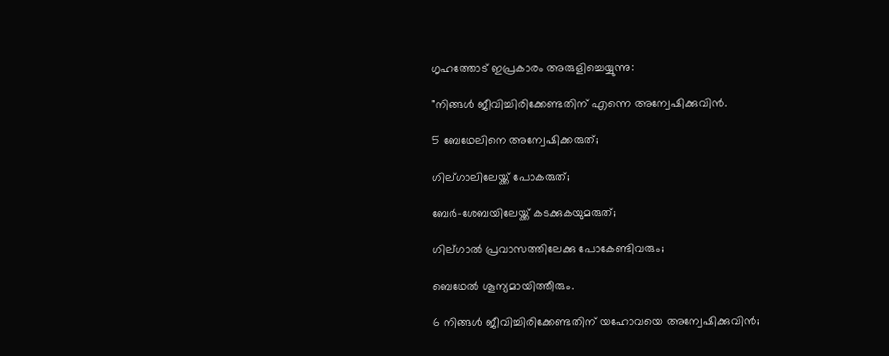ഗൃഹത്തോട് ഇപ്രകാരം അരുളിച്ചെയ്യുന്നു:

"നിങ്ങൾ ജീവിച്ചിരിക്കേണ്ടതിന് എന്നെ അന്വേഷിക്കുവിൻ.

5 ബേഥേലിനെ അന്വേഷിക്കരുത്;

ഗില്ഗാലിലേയ്ക്ക് പോകരുത്;

ബേർ-ശേബയിലേയ്ക്ക് കടക്കുകയുമരുത്;

ഗില്ഗാൽ പ്രവാസത്തിലേക്കു പോകേണ്ടിവരും;

ബെഥേൽ ശൂന്യമായിത്തീരും.

6 നിങ്ങൾ ജീവിച്ചിരിക്കേണ്ടതിന് യഹോവയെ അന്വേഷിക്കുവിൻ;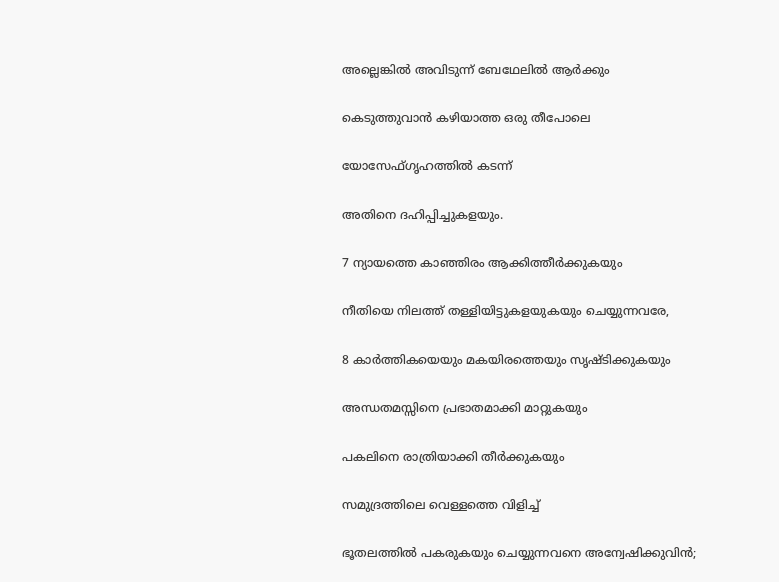അല്ലെങ്കിൽ അവിടുന്ന് ബേഥേലിൽ ആർക്കും

കെടുത്തുവാൻ കഴിയാത്ത ഒരു തീപോലെ

യോസേഫ്ഗൃഹത്തിൽ കടന്ന്

അതിനെ ദഹിപ്പിച്ചുകളയും.

7 ന്യായത്തെ കാഞ്ഞിരം ആക്കിത്തീർക്കുകയും

നീതിയെ നിലത്ത് തള്ളിയിട്ടുകളയുകയും ചെയ്യുന്നവരേ,

8 കാർത്തികയെയും മകയിരത്തെയും സൃഷ്ടിക്കുകയും

അന്ധതമസ്സിനെ പ്രഭാതമാക്കി മാറ്റുകയും

പകലിനെ രാത്രിയാക്കി തീർക്കുകയും

സമുദ്രത്തിലെ വെള്ളത്തെ വിളിച്ച്

ഭൂതലത്തിൽ പകരുകയും ചെയ്യുന്നവനെ അന്വേഷിക്കുവിൻ;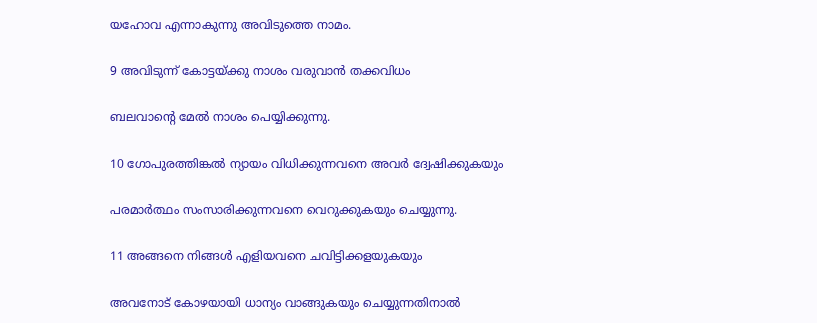യഹോവ എന്നാകുന്നു അവിടുത്തെ നാമം.

9 അവിടുന്ന് കോട്ടയ്ക്കു നാശം വരുവാൻ തക്കവിധം

ബലവാന്‍റെ മേൽ നാശം പെയ്യിക്കുന്നു.

10 ഗോപുരത്തിങ്കൽ ന്യായം വിധിക്കുന്നവനെ അവർ ദ്വേഷിക്കുകയും

പരമാർത്ഥം സംസാരിക്കുന്നവനെ വെറുക്കുകയും ചെയ്യുന്നു.

11 അങ്ങനെ നിങ്ങൾ എളിയവനെ ചവിട്ടിക്കളയുകയും

അവനോട് കോഴയായി ധാന്യം വാങ്ങുകയും ചെയ്യുന്നതിനാൽ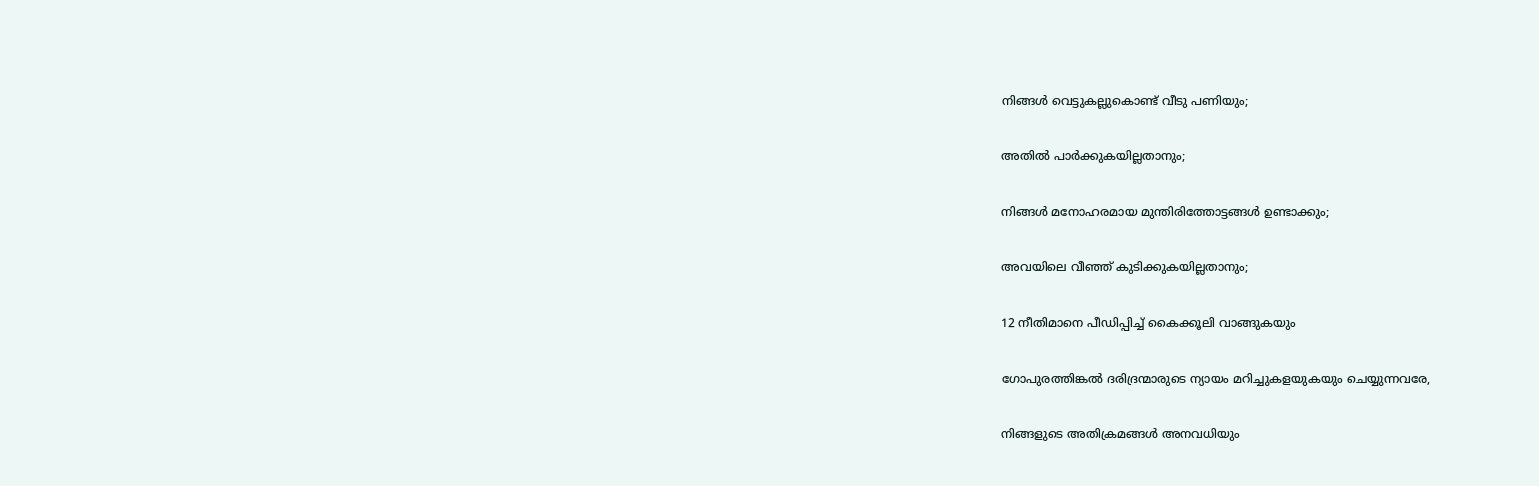നിങ്ങൾ വെട്ടുകല്ലുകൊണ്ട് വീടു പണിയും;

അതിൽ പാർക്കുകയില്ലതാനും;

നിങ്ങൾ മനോഹരമായ മുന്തിരിത്തോട്ടങ്ങൾ ഉണ്ടാക്കും;

അവയിലെ വീഞ്ഞ് കുടിക്കുകയില്ലതാനും;

12 നീതിമാനെ പീഡിപ്പിച്ച് കൈക്കൂലി വാങ്ങുകയും

ഗോപുരത്തിങ്കൽ ദരിദ്രന്മാരുടെ ന്യായം മറിച്ചുകളയുകയും ചെയ്യുന്നവരേ,

നിങ്ങളുടെ അതിക്രമങ്ങൾ അനവധിയും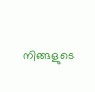നിങ്ങളുടെ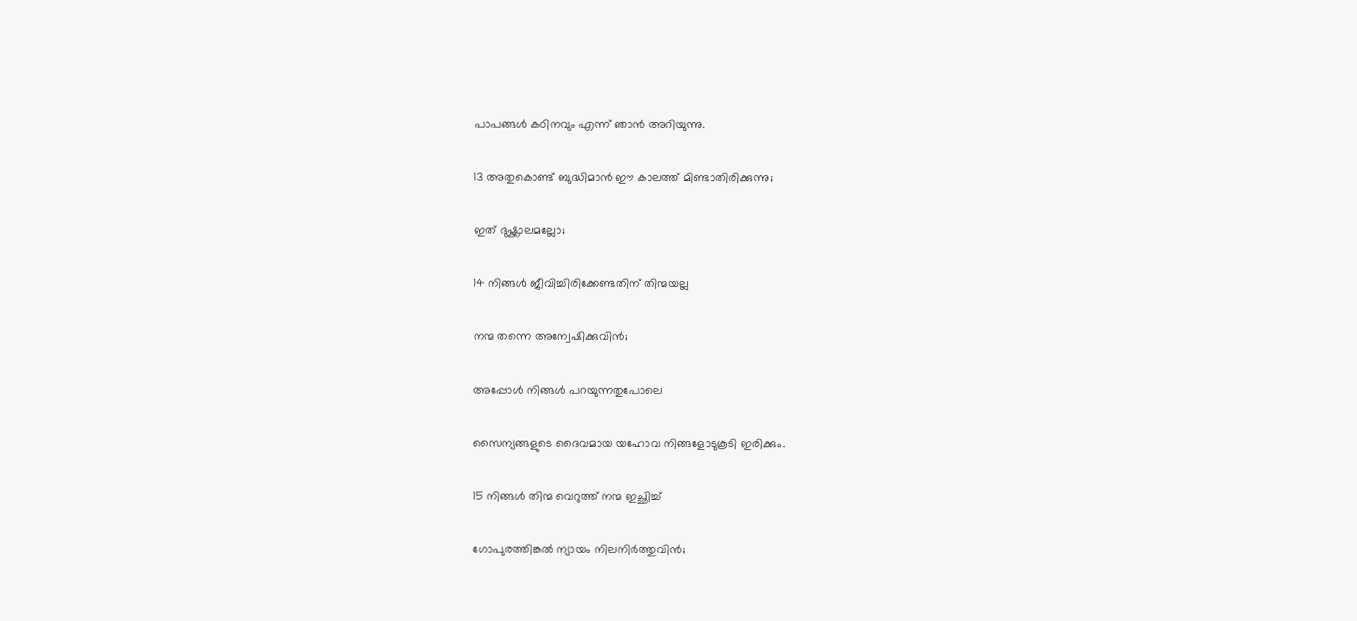പാപങ്ങൾ കഠിനവും എന്ന് ഞാൻ അറിയുന്നു.

13 അതുകൊണ്ട് ബുദ്ധിമാൻ ഈ കാലത്ത് മിണ്ടാതിരിക്കുന്നു;

ഇത് ദുഷ്ക്കാലമല്ലോ;

14 നിങ്ങൾ ജീവിച്ചിരിക്കേണ്ടതിന് തിന്മയല്ല

നന്മ തന്നെ അന്വേഷിക്കുവിൻ;

അപ്പോൾ നിങ്ങൾ പറയുന്നതുപോലെ

സൈന്യങ്ങളുടെ ദൈവമായ യഹോവ നിങ്ങളോടുകൂടി ഇരിക്കും.

15 നിങ്ങൾ തിന്മ വെറുത്ത് നന്മ ഇച്ഛിച്ച്

ഗോപുരത്തിങ്കൽ ന്യായം നിലനിർത്തുവിൻ;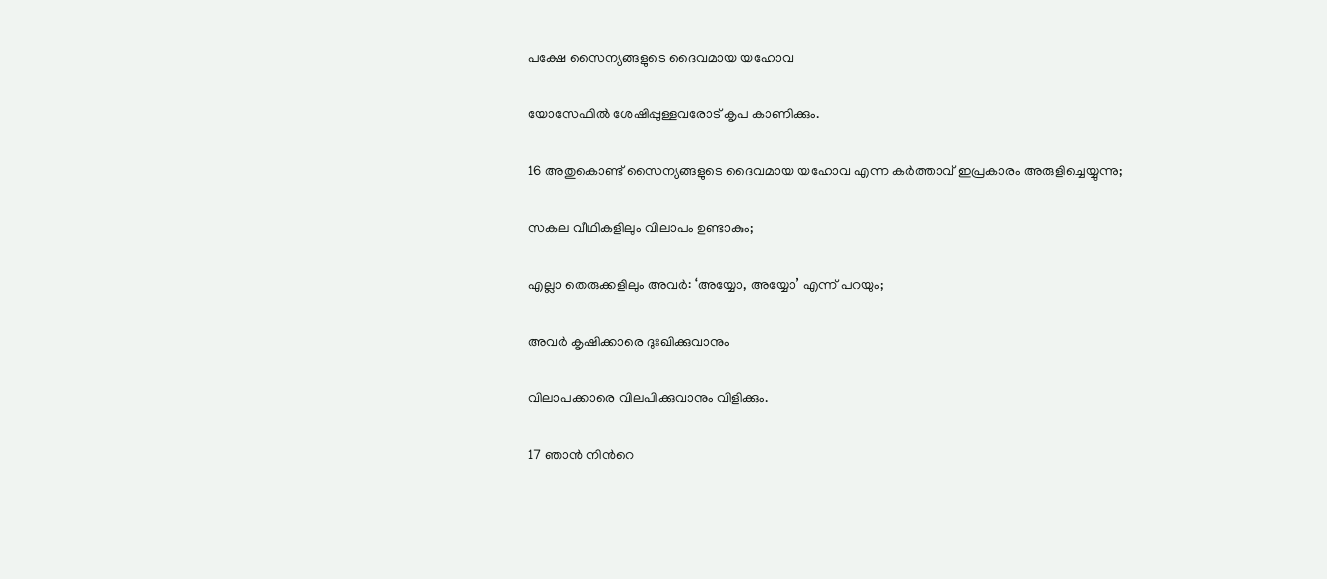പക്ഷേ സൈന്യങ്ങളുടെ ദൈവമായ യഹോവ

യോസേഫിൽ ശേഷിപ്പുള്ളവരോട് കൃപ കാണിക്കും.

16 അതുകൊണ്ട് സൈന്യങ്ങളുടെ ദൈവമായ യഹോവ എന്ന കർത്താവ് ഇപ്രകാരം അരുളിച്ചെയ്യുന്നു;

സകല വീഥികളിലും വിലാപം ഉണ്ടാകും;

എല്ലാ തെരുക്കളിലും അവർ: ‘അയ്യോ, അയ്യോ’ എന്ന് പറയും;

അവർ കൃഷിക്കാരെ ദുഃഖിക്കുവാനും

വിലാപക്കാരെ വിലപിക്കുവാനും വിളിക്കും.

17 ഞാൻ നിന്‍റെ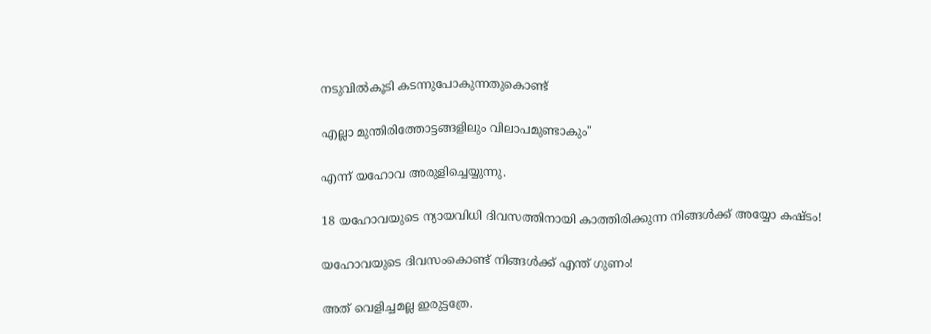നടുവിൽകൂടി കടന്നുപോകുന്നതുകൊണ്ട്

എല്ലാ മുന്തിരിത്തോട്ടങ്ങളിലും വിലാപമുണ്ടാകും"

എന്ന് യഹോവ അരുളിച്ചെയ്യുന്നു.

18 യഹോവയുടെ ന്യായവിധി ദിവസത്തിനായി കാത്തിരിക്കുന്ന നിങ്ങൾക്ക് അയ്യോ കഷ്ടം!

യഹോവയുടെ ദിവസംകൊണ്ട് നിങ്ങൾക്ക് എന്ത് ഗുണം!

അത് വെളിച്ചമല്ല ഇരുട്ടത്രേ.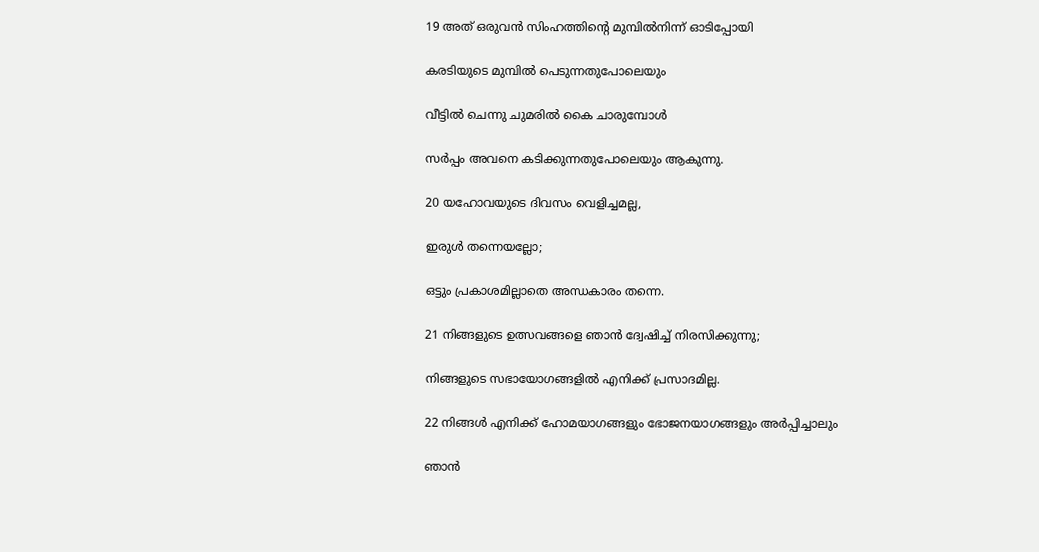19 അത് ഒരുവൻ സിംഹത്തിന്‍റെ മുമ്പിൽനിന്ന് ഓടിപ്പോയി

കരടിയുടെ മുമ്പിൽ പെടുന്നതുപോലെയും

വീട്ടിൽ ചെന്നു ചുമരിൽ കൈ ചാരുമ്പോൾ

സർപ്പം അവനെ കടിക്കുന്നതുപോലെയും ആകുന്നു.

20 യഹോവയുടെ ദിവസം വെളിച്ചമല്ല,

ഇരുൾ തന്നെയല്ലോ;

ഒട്ടും പ്രകാശമില്ലാതെ അന്ധകാരം തന്നെ.

21 നിങ്ങളുടെ ഉത്സവങ്ങളെ ഞാൻ ദ്വേഷിച്ച് നിരസിക്കുന്നു;

നിങ്ങളുടെ സഭായോഗങ്ങളിൽ എനിക്ക് പ്രസാദമില്ല.

22 നിങ്ങൾ എനിക്ക് ഹോമയാഗങ്ങളും ഭോജനയാഗങ്ങളും അർപ്പിച്ചാലും

ഞാൻ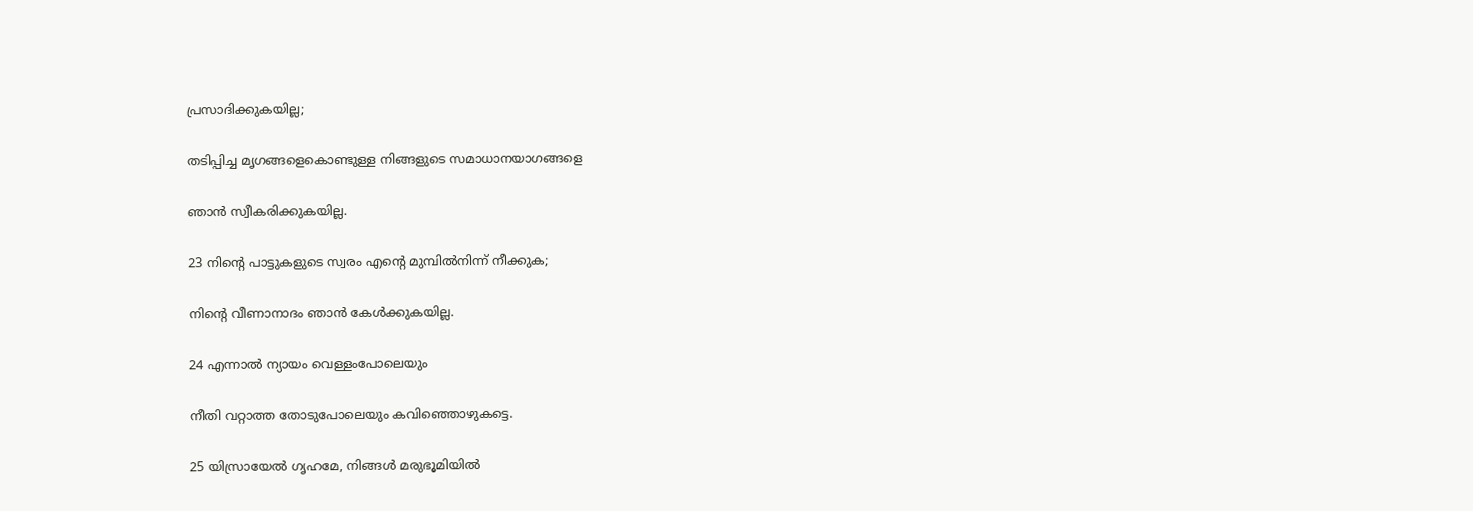പ്രസാദിക്കുകയില്ല;

തടിപ്പിച്ച മൃഗങ്ങളെകൊണ്ടുള്ള നിങ്ങളുടെ സമാധാനയാഗങ്ങളെ

ഞാൻ സ്വീകരിക്കുകയില്ല.

23 നിന്‍റെ പാട്ടുകളുടെ സ്വരം എന്‍റെ മുമ്പിൽനിന്ന് നീക്കുക;

നിന്‍റെ വീണാനാദം ഞാൻ കേൾക്കുകയില്ല.

24 എന്നാൽ ന്യായം വെള്ളംപോലെയും

നീതി വറ്റാത്ത തോടുപോലെയും കവിഞ്ഞൊഴുകട്ടെ.

25 യിസ്രായേൽ ഗൃഹമേ, നിങ്ങൾ മരുഭൂമിയിൽ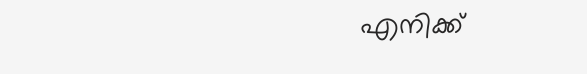എനിക്ക്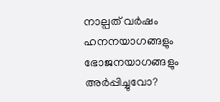നാല്പത് വര്‍ഷം ഹനനയാഗങ്ങളും ഭോജനയാഗങ്ങളും അർപ്പിച്ചുവോ?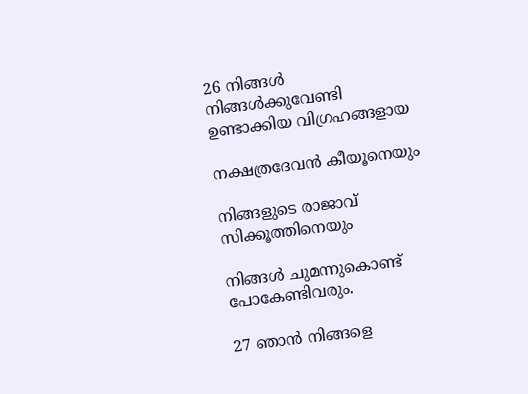26 നിങ്ങൾ നിങ്ങൾക്കുവേണ്ടി ഉണ്ടാക്കിയ വിഗ്രഹങ്ങളായ

നക്ഷത്രദേവൻ കീയൂനെയും

നിങ്ങളുടെ രാജാവ് സിക്കൂത്തിനെയും

നിങ്ങൾ ചുമന്നുകൊണ്ട് പോകേണ്ടിവരും.

27 ഞാൻ നിങ്ങളെ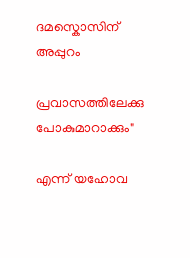ദമസ്കൊസിന് അപ്പുറം

പ്രവാസത്തിലേക്കു പോകുമാറാക്കും"

എന്ന് യഹോവ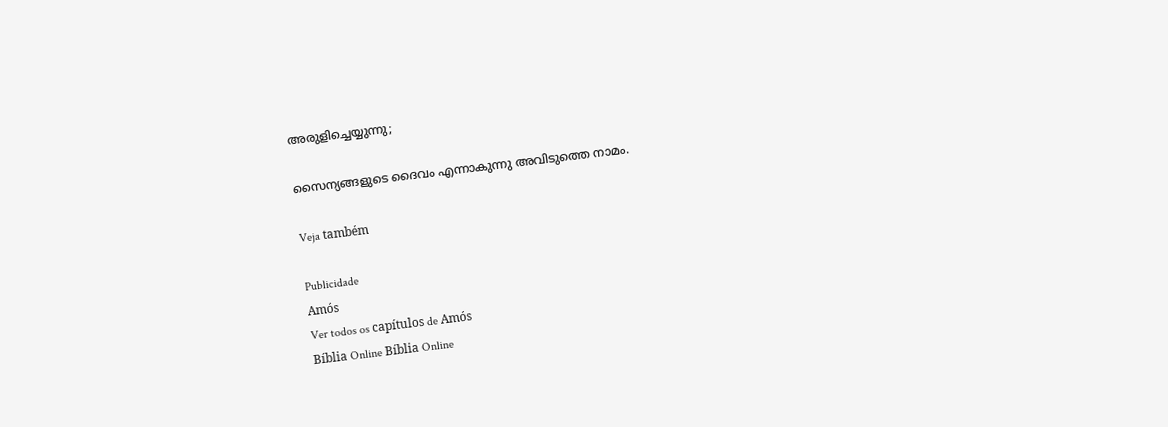അരുളിച്ചെയ്യുന്നു;

സൈന്യങ്ങളുടെ ദൈവം എന്നാകുന്നു അവിടുത്തെ നാമം.

Veja também

Publicidade
Amós
Ver todos os capítulos de Amós
Bíblia Online Bíblia Online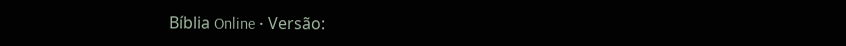Bíblia Online • Versão: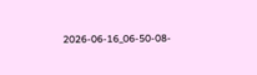2026-06-16_06-50-08-